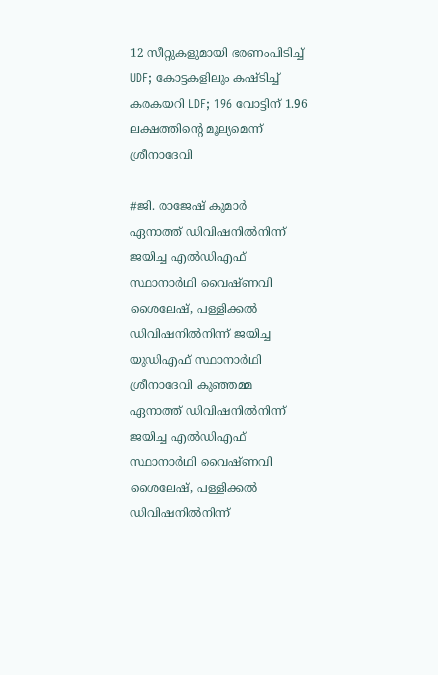12 സീറ്റുകളുമായി ഭരണംപിടിച്ച് UDF; കോട്ടകളിലും കഷ്ടിച്ച് കരകയറി LDF; 196 വോട്ടിന് 1.96 ലക്ഷത്തിന്റെ മൂല്യമെന്ന് ശ്രീനാദേവി

#ജി. രാജേഷ് കുമാര്‍
ഏനാത്ത് ഡിവിഷനില്‍നിന്ന് ജയിച്ച എല്‍ഡിഎഫ് സ്ഥാനാര്‍ഥി വൈഷ്ണവി ശൈലേഷ്, പള്ളിക്കല്‍ ഡിവിഷനില്‍നിന്ന് ജയിച്ച യുഡിഎഫ് സ്ഥാനാര്‍ഥി ശ്രീനാദേവി കുഞ്ഞമ്മ
ഏനാത്ത് ഡിവിഷനില്‍നിന്ന് ജയിച്ച എല്‍ഡിഎഫ് സ്ഥാനാര്‍ഥി വൈഷ്ണവി ശൈലേഷ്, പള്ളിക്കല്‍ ഡിവിഷനില്‍നിന്ന്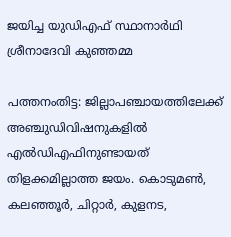ജയിച്ച യുഡിഎഫ് സ്ഥാനാര്‍ഥി ശ്രീനാദേവി കുഞ്ഞമ്മ

പത്തനംതിട്ട: ജില്ലാപഞ്ചായത്തിലേക്ക് അഞ്ചുഡിവിഷനുകളില്‍ എല്‍ഡിഎഫിനുണ്ടായത് തിളക്കമില്ലാത്ത ജയം. കൊടുമണ്‍, കലഞ്ഞൂര്‍, ചിറ്റാര്‍, കുളനട,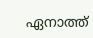ഏനാത്ത്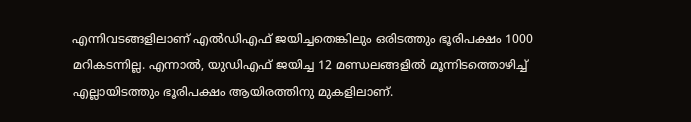എന്നിവടങ്ങളിലാണ് എല്‍ഡിഎഫ് ജയിച്ചതെങ്കിലും ഒരിടത്തും ഭൂരിപക്ഷം 1000 മറികടന്നില്ല. എന്നാല്‍, യുഡിഎഫ് ജയിച്ച 12 മണ്ഡലങ്ങളില്‍ മൂന്നിടത്തൊഴിച്ച് എല്ലായിടത്തും ഭൂരിപക്ഷം ആയിരത്തിനു മുകളിലാണ്.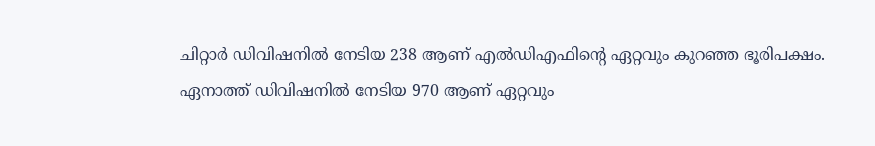ചിറ്റാര്‍ ഡിവിഷനില്‍ നേടിയ 238 ആണ് എല്‍ഡിഎഫിന്റെ ഏറ്റവും കുറഞ്ഞ ഭൂരിപക്ഷം. ഏനാത്ത് ഡിവിഷനില്‍ നേടിയ 970 ആണ് ഏറ്റവും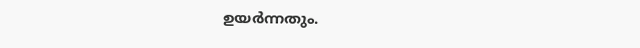ഉയര്‍ന്നതും.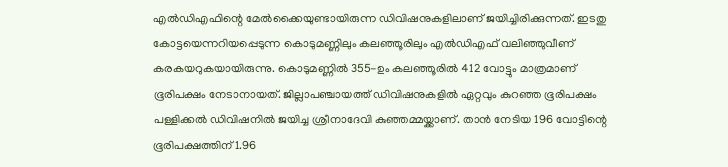എല്‍ഡിഎഫിന്റെ മേല്‍ക്കൈയുണ്ടായിരുന്ന ഡിവിഷനുകളിലാണ് ജയിച്ചിരിക്കുന്നത്. ഇടതു കോട്ടയെന്നറിയപ്പെടുന്ന കൊടുമണ്ണിലും കലഞ്ഞൂരിലും എല്‍ഡിഎഫ് വലിഞ്ഞുവീണ് കരകയറുകയായിരുന്നു. കൊടുമണ്ണില്‍ 355-ഉം കലഞ്ഞൂരില്‍ 412 വോട്ടും മാത്രമാണ് ഭൂരിപക്ഷം നേടാനായത്. ജില്ലാപഞ്ചായത്ത് ഡിവിഷനുകളില്‍ ഏറ്റവും കുറഞ്ഞ ഭൂരിപക്ഷം പള്ളിക്കല്‍ ഡിവിഷനില്‍ ജയിച്ച ശ്രീനാദേവി കുഞ്ഞമ്മയ്ക്കാണ്. താന്‍ നേടിയ 196 വോട്ടിന്റെ ഭൂരിപക്ഷത്തിന് 1.96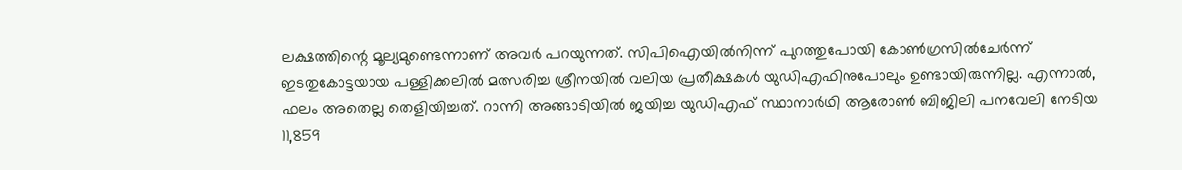ലക്ഷത്തിന്റെ മൂല്യമുണ്ടെന്നാണ് അവര്‍ പറയുന്നത്. സിപിഐയില്‍നിന്ന് പുറത്തുപോയി കോണ്‍ഗ്രസില്‍ചേര്‍ന്ന് ഇടതുകോട്ടയായ പള്ളിക്കലില്‍ മത്സരിച്ച ശ്രീനയില്‍ വലിയ പ്രതീക്ഷകള്‍ യുഡിഎഫിനുപോലും ഉണ്ടായിരുന്നില്ല. എന്നാല്‍, ഫലം അതെല്ല തെളിയിച്ചത്. റാന്നി അങ്ങാടിയില്‍ ജയിച്ച യുഡിഎഫ് സ്ഥാനാര്‍ഥി ആരോണ്‍ ബിജിലി പനവേലി നേടിയ 11,859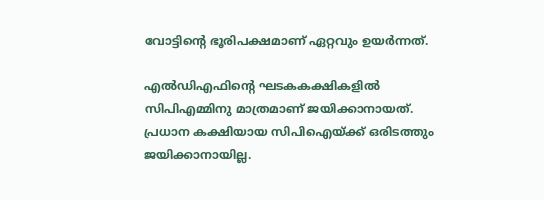വോട്ടിന്റെ ഭൂരിപക്ഷമാണ് ഏറ്റവും ഉയര്‍ന്നത്.

എല്‍ഡിഎഫിന്റെ ഘടകകക്ഷികളില്‍ സിപിഎമ്മിനു മാത്രമാണ് ജയിക്കാനായത്. പ്രധാന കക്ഷിയായ സിപിഐയ്ക്ക് ഒരിടത്തും ജയിക്കാനായില്ല.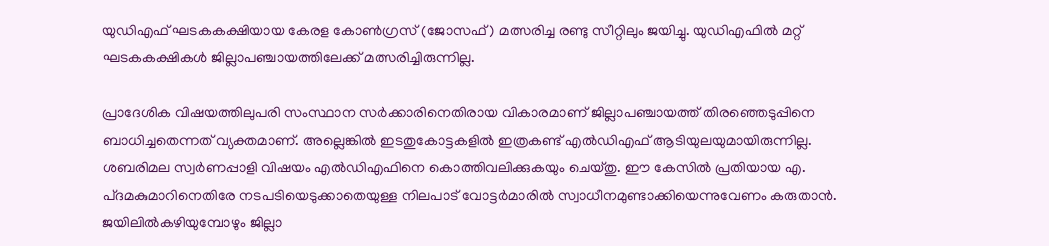യുഡിഎഫ് ഘടകകക്ഷിയായ കേരള കോണ്‍ഗ്രസ് (ജോസഫ്) മത്സരിച്ച രണ്ടു സീറ്റിലും ജയിച്ചു. യുഡിഎഫില്‍ മറ്റ് ഘടകകക്ഷികള്‍ ജില്ലാപഞ്ചായത്തിലേക്ക് മത്സരിച്ചിരുന്നില്ല.

പ്രാദേശിക വിഷയത്തിലുപരി സംസ്ഥാന സര്‍ക്കാരിനെതിരായ വികാരമാണ് ജില്ലാപഞ്ചായത്ത് തിരഞ്ഞെടുപ്പിനെ ബാധിച്ചതെന്നത് വ്യക്തമാണ്. അല്ലെങ്കില്‍ ഇടതുകോട്ടകളില്‍ ഇത്രകണ്ട് എല്‍ഡിഎഫ് ആടിയുലയുമായിരുന്നില്ല. ശബരിമല സ്വര്‍ണപ്പാളി വിഷയം എല്‍ഡിഎഫിനെ കൊത്തിവലിക്കുകയും ചെയ്തു. ഈ കേസില്‍ പ്രതിയായ എ. പ്ദമകുമാറിനെതിരേ നടപടിയെടുക്കാതെയുള്ള നിലപാട് വോട്ടര്‍മാരില്‍ സ്വാധീനമുണ്ടാക്കിയെന്നുവേണം കരുതാന്‍. ജയിലില്‍കഴിയുമ്പോഴും ജില്ലാ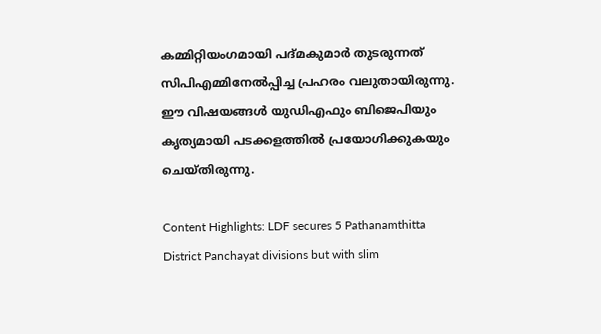കമ്മിറ്റിയംഗമായി പദ്മകുമാര്‍ തുടരുന്നത് സിപിഎമ്മിനേല്‍പ്പിച്ച പ്രഹരം വലുതായിരുന്നു. ഈ വിഷയങ്ങള്‍ യുഡിഎഫും ബിജെപിയും കൃത്യമായി പടക്കളത്തില്‍ പ്രയോഗിക്കുകയും ചെയ്തിരുന്നു.

Content Highlights: LDF secures 5 Pathanamthitta District Panchayat divisions but with slim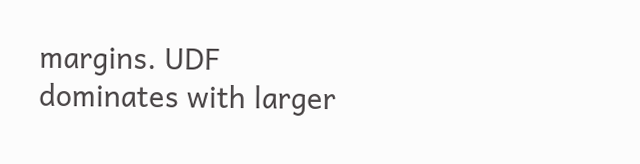margins. UDF dominates with larger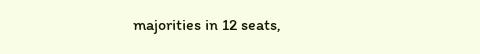majorities in 12 seats,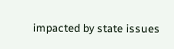impacted by state issues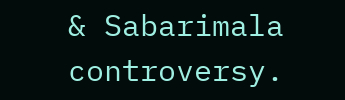& Sabarimala controversy.